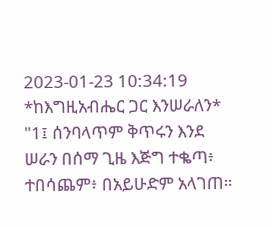2023-01-23 10:34:19
*ከእግዚአብሔር ጋር እንሠራለን*
"1፤ ሰንባላጥም ቅጥሩን እንደ ሠራን በሰማ ጊዜ እጅግ ተቈጣ፥ ተበሳጨም፥ በአይሁድም አላገጠ።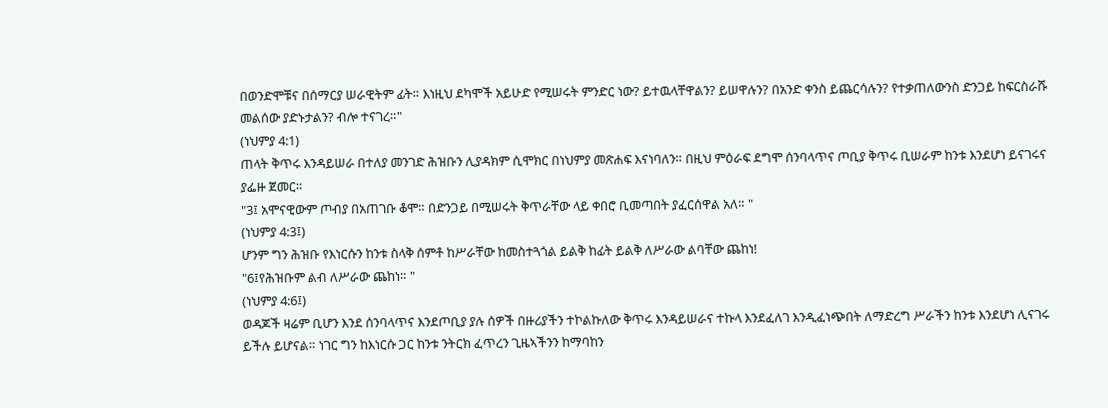በወንድሞቹና በሰማርያ ሠራዊትም ፊት። እነዚህ ደካሞች አይሁድ የሚሠሩት ምንድር ነው? ይተዉላቸዋልን? ይሠዋሉን? በአንድ ቀንስ ይጨርሳሉን? የተቃጠለውንስ ድንጋይ ከፍርስራሹ መልሰው ያድኑታልን? ብሎ ተናገረ።"
(ነህምያ 4:1)
ጠላት ቅጥሩ እንዳይሠራ በተለያ መንገድ ሕዝቡን ሊያዳክም ሲሞክር በነህምያ መጽሐፍ እናነባለን። በዚህ ምዕራፍ ደግሞ ሰንባላጥና ጦቢያ ቅጥሩ ቢሠራም ከንቱ እንደሆነ ይናገሩና ያፌዙ ጀመር።
"3፤ አሞናዊውም ጦብያ በአጠገቡ ቆሞ። በድንጋይ በሚሠሩት ቅጥራቸው ላይ ቀበሮ ቢመጣበት ያፈርሰዋል አለ። "
(ነህምያ 4:3፤)
ሆንም ግን ሕዝቡ የእነርሱን ከንቱ ስላቅ ሰምቶ ከሥራቸው ከመስተጓጎል ይልቅ ከፊት ይልቅ ለሥራው ልባቸው ጨከነ!
"6፤የሕዝቡም ልብ ለሥራው ጨከነ። "
(ነህምያ 4:6፤)
ወዳጆች ዛሬም ቢሆን እንደ ሰንባላጥና እንደጦቢያ ያሉ ሰዎች በዙሪያችን ተኮልኩለው ቅጥሩ እንዳይሠራና ተኩላ እንደፈለገ እንዲፈነጭበት ለማድረግ ሥራችን ከንቱ እንደሆነ ሊናገሩ ይችሉ ይሆናል። ነገር ግን ከእነርሱ ጋር ከንቱ ንትርክ ፈጥረን ጊዜኣችንን ከማባከን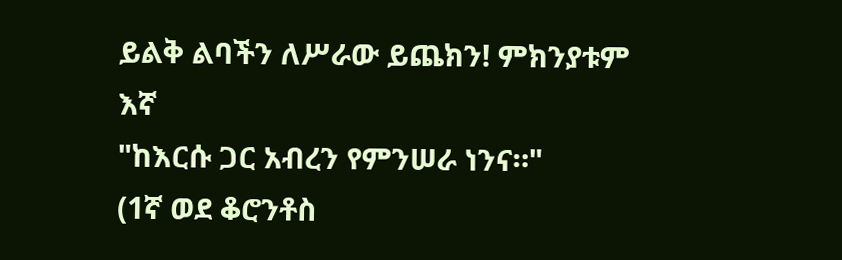ይልቅ ልባችን ለሥራው ይጨክን! ምክንያቱም እኛ
"ከእርሱ ጋር አብረን የምንሠራ ነንና።"
(1ኛ ወደ ቆሮንቶስ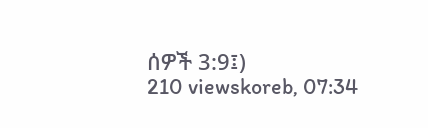ሰዎች 3:9፤)
210 viewskoreb, 07:34